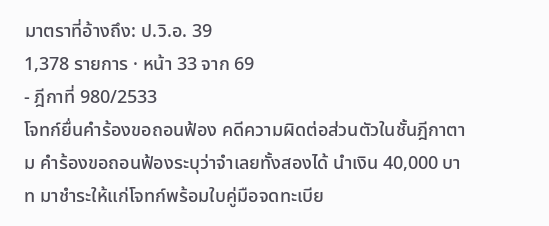มาตราที่อ้างถึง: ป.วิ.อ. 39
1,378 รายการ · หน้า 33 จาก 69
- ฎีกาที่ 980/2533
โจทก์ยื่นคำร้องขอถอนฟ้อง คดีความผิดต่อส่วนตัวในชั้นฎีกาตาม คำร้องขอถอนฟ้องระบุว่าจำเลยทั้งสองได้ นำเงิน 40,000 บาท มาชำระให้แก่โจทก์พร้อมใบคู่มือจดทะเบีย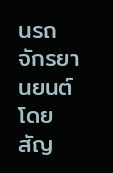นรถจักรยานยนต์ โดย สัญ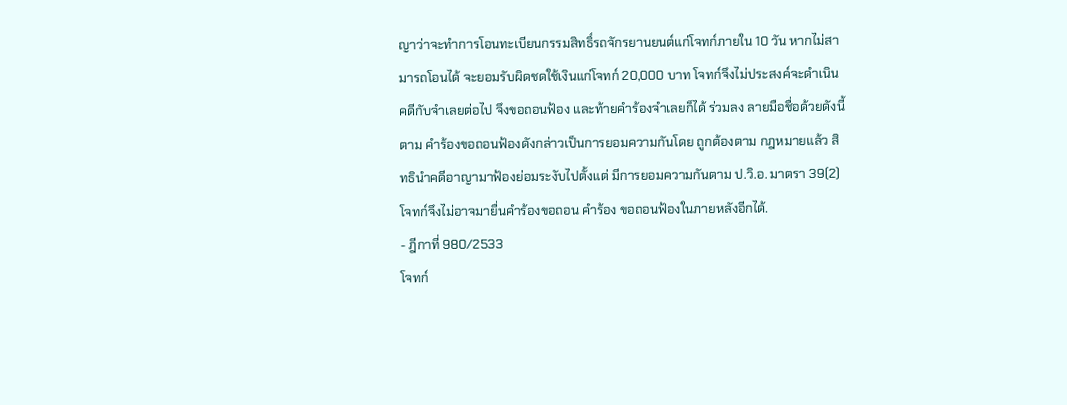ญาว่าจะทำการโอนทะเบียนกรรมสิทธิ์รถจักรยานยนต์แก่โจทก์ภายใน 10 วัน หากไม่สามารถโอนได้ จะยอมรับผิดชดใช้เงินแก่โจทก์ 20,000 บาท โจทก์จึงไม่ประสงค์จะดำเนิน คดีกับจำเลยต่อไป จึงขอถอนฟ้อง และท้ายคำร้องจำเลยก็ได้ ร่วมลง ลายมือชื่อด้วยดังนี้ ตาม คำร้องขอถอนฟ้องดังกล่าวเป็นการยอมความกันโดย ถูกต้องตาม กฎหมายแล้ว สิทธินำคดีอาญามาฟ้องย่อมระงับไปตั้งแต่ มีการยอมความกันตาม ป.วิ.อ. มาตรา 39(2) โจทก์จึงไม่อาจมายื่นคำร้องขอถอน คำร้อง ขอถอนฟ้องในภายหลังอีกได้.
- ฎีกาที่ 980/2533
โจทก์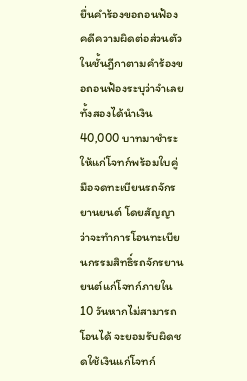ยื่นคำร้องขอถอนฟ้องคดีความผิดต่อส่วนตัวในชั้นฎีกาตามคำร้องขอถอนฟ้องระบุว่าจำเลยทั้งสองได้นำเงิน 40,000 บาทมาชำระให้แก่โจทก์พร้อมใบคู่มือจดทะเบียนรถจักรยานยนต์ โดยสัญญาว่าจะทำการโอนทะเบียนกรรมสิทธิ์รถจักรยานยนต์แก่โจทก์ภายใน 10 วันหากไม่สามารถโอนได้ จะยอมรับผิดชดใช้เงินแก่โจทก์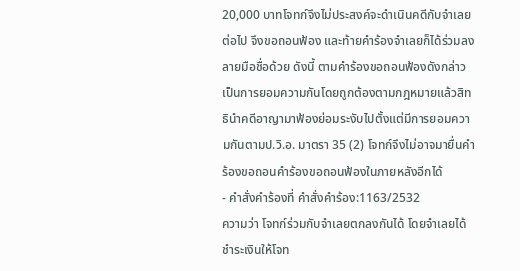20,000 บาทโจทก์จึงไม่ประสงค์จะดำเนินคดีกับจำเลยต่อไป จึงขอถอนฟ้อง และท้ายคำร้องจำเลยก็ได้ร่วมลงลายมือชื่อด้วย ดังนี้ ตามคำร้องขอถอนฟ้องดังกล่าวเป็นการยอมความกันโดยถูกต้องตามกฎหมายแล้วสิทธินำคดีอาญามาฟ้องย่อมระงับไปตั้งแต่มีการยอมความกันตามป.วิ.อ. มาตรา 35 (2) โจทก์จึงไม่อาจมายื่นคำร้องขอถอนคำร้องขอถอนฟ้องในภายหลังอีกได้
- คำสั่งคำร้องที่ คำสั่งคำร้อง:1163/2532
ความว่า โจทก์ร่วมกับจำเลยตกลงกันได้ โดยจำเลยได้ชำระเงินให้โจท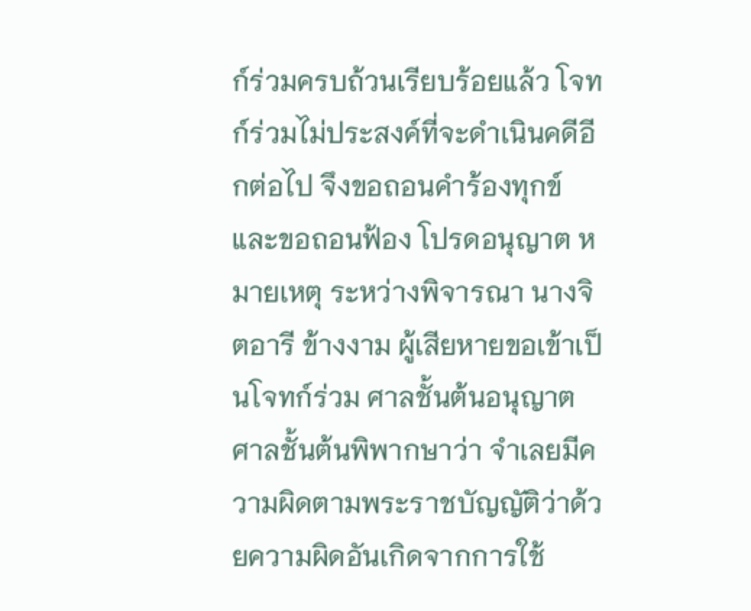ก์ร่วมครบถ้วนเรียบร้อยแล้ว โจทก์ร่วมไม่ประสงค์ที่จะดำเนินคดีอีกต่อไป จึงขอถอนคำร้องทุกข์และขอถอนฟ้อง โปรดอนุญาต หมายเหตุ ระหว่างพิจารณา นางจิตอารี ข้างงาม ผู้เสียหายขอเข้าเป็นโจทก์ร่วม ศาลชั้นต้นอนุญาต ศาลชั้นต้นพิพากษาว่า จำเลยมีความผิดตามพระราชบัญญัติว่าด้วยความผิดอันเกิดจากการใช้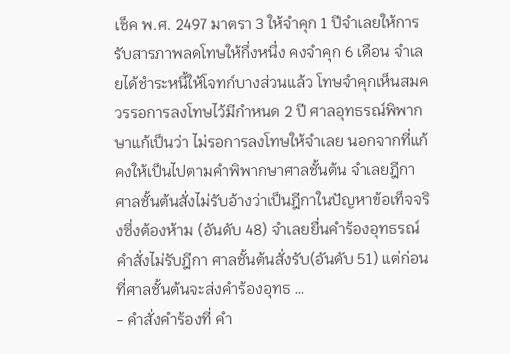เช็ค พ.ศ. 2497 มาตรา 3 ให้จำคุก 1 ปีจำเลยให้การรับสารภาพลดโทษให้กึ่งหนึ่ง คงจำคุก 6 เดือน จำเลยได้ชำระหนี้ให้โจทก์บางส่วนแล้ว โทษจำคุกเห็นสมควรรอการลงโทษไว้มีกำหนด 2 ปี ศาลอุทธรณ์พิพากษาแก้เป็นว่า ไม่รอการลงโทษให้จำเลย นอกจากที่แก้คงให้เป็นไปตามคำพิพากษาศาลชั้นต้น จำเลยฎีกา ศาลชั้นต้นสั่งไม่รับอ้างว่าเป็นฎีกาในปัญหาข้อเท็จจริงซึ่งต้องห้าม (อันดับ 48) จำเลยยื่นคำร้องอุทธรณ์คำสั่งไม่รับฎีกา ศาลชั้นต้นสั่งรับ(อันดับ 51) แต่ก่อนที่ศาลชั้นต้นจะส่งคำร้องอุทธ …
- คำสั่งคำร้องที่ คำ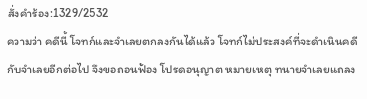สั่งคำร้อง:1329/2532
ความว่า คดีนี้ โจทก์และจำเลยตกลงกันได้แล้ว โจทก์ไม่ประสงค์ที่จะดำเนินคดีกับจำเลยอีกต่อไป จึงขอถอนฟ้อง โปรดอนุญาต หมายเหตุ ทนายจำเลยแถลง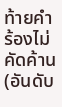ท้ายคำร้องไม่คัดค้าน(อันดับ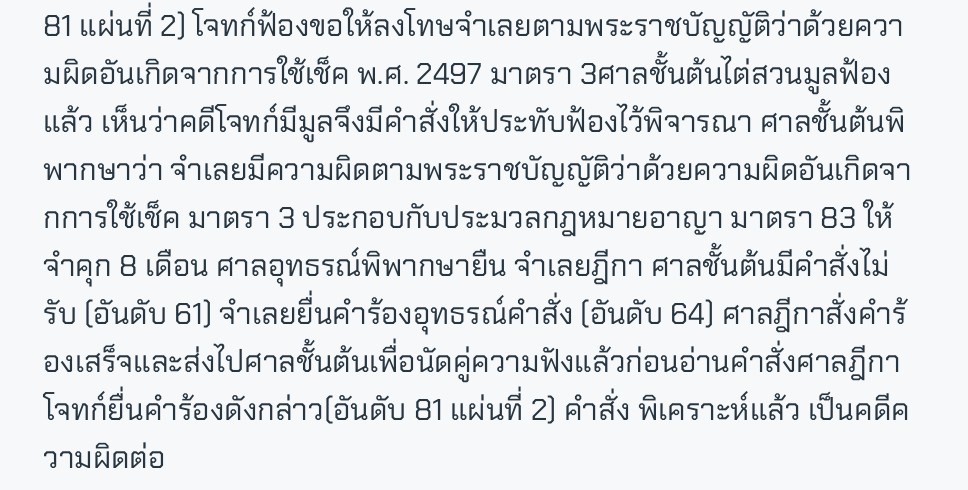81 แผ่นที่ 2) โจทก์ฟ้องขอให้ลงโทษจำเลยตามพระราชบัญญัติว่าด้วยความผิดอันเกิดจากการใช้เช็ค พ.ศ. 2497 มาตรา 3ศาลชั้นต้นไต่สวนมูลฟ้องแล้ว เห็นว่าคดีโจทก์มีมูลจึงมีคำสั่งให้ประทับฟ้องไว้พิจารณา ศาลชั้นต้นพิพากษาว่า จำเลยมีความผิดตามพระราชบัญญัติว่าด้วยความผิดอันเกิดจากการใช้เช็ค มาตรา 3 ประกอบกับประมวลกฎหมายอาญา มาตรา 83 ให้จำคุก 8 เดือน ศาลอุทธรณ์พิพากษายืน จำเลยฎีกา ศาลชั้นต้นมีคำสั่งไม่รับ (อันดับ 61) จำเลยยื่นคำร้องอุทธรณ์คำสั่ง (อันดับ 64) ศาลฎีกาสั่งคำร้องเสร็จและส่งไปศาลชั้นต้นเพื่อนัดคู่ความฟังแล้วก่อนอ่านคำสั่งศาลฎีกา โจทก์ยื่นคำร้องดังกล่าว(อันดับ 81 แผ่นที่ 2) คำสั่ง พิเคราะห์แล้ว เป็นคดีความผิดต่อ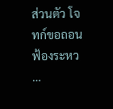ส่วนตัว โจทก์ขอถอนฟ้องระหว …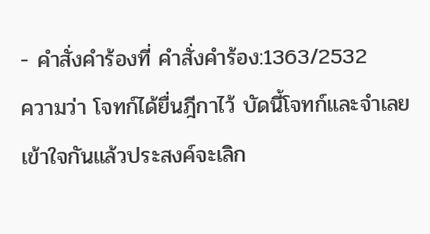- คำสั่งคำร้องที่ คำสั่งคำร้อง:1363/2532
ความว่า โจทก์ได้ยื่นฎีกาไว้ บัดนี้โจทก์และจำเลยเข้าใจกันแล้วประสงค์จะเลิก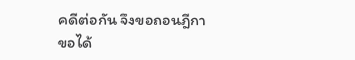คดีต่อกัน จึงขอถอนฎีกา ขอได้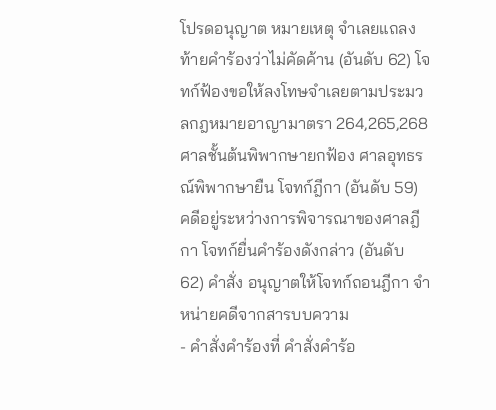โปรดอนุญาต หมายเหตุ จำเลยแถลงท้ายคำร้องว่าไม่คัดค้าน (อันดับ 62) โจทก์ฟ้องขอให้ลงโทษจำเลยตามประมวลกฎหมายอาญามาตรา 264,265,268 ศาลชั้นต้นพิพากษายกฟ้อง ศาลอุทธรณ์พิพากษายืน โจทก์ฎีกา (อันดับ 59) คดีอยู่ระหว่างการพิจารณาของศาลฎีกา โจทก์ยื่นคำร้องดังกล่าว (อันดับ 62) คำสั่ง อนุญาตให้โจทก์ถอนฎีกา จำหน่ายคดีจากสารบบความ
- คำสั่งคำร้องที่ คำสั่งคำร้อ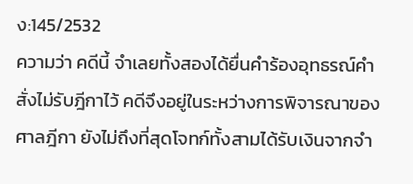ง:145/2532
ความว่า คดีนี้ จำเลยทั้งสองได้ยื่นคำร้องอุทธรณ์คำสั่งไม่รับฎีกาไว้ คดีจึงอยู่ในระหว่างการพิจารณาของศาลฎีกา ยังไม่ถึงที่สุดโจทก์ทั้งสามได้รับเงินจากจำ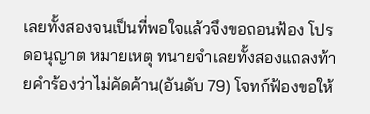เลยทั้งสองจนเป็นที่พอใจแล้วจึงขอถอนฟ้อง โปรดอนุญาต หมายเหตุ ทนายจำเลยทั้งสองแถลงท้ายคำร้องว่าไม่คัดค้าน(อันดับ 79) โจทก์ฟ้องขอให้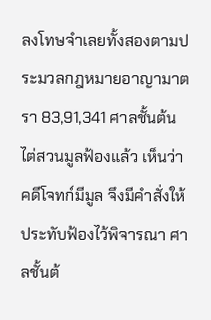ลงโทษจำเลยทั้งสองตามประมวลกฎหมายอาญามาตรา 83,91,341 ศาลชั้นต้นไต่สวนมูลฟ้องแล้ว เห็นว่าคดีโจทก์มีมูล จึงมีคำสั่งให้ประทับฟ้องไว้พิจารณา ศาลชั้นต้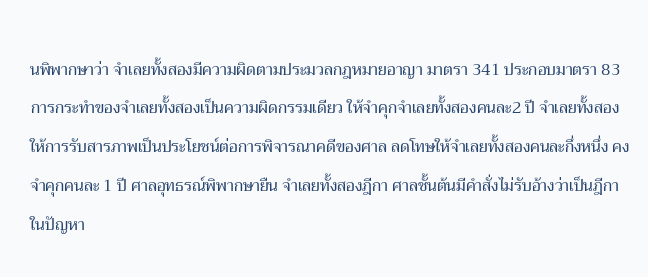นพิพากษาว่า จำเลยทั้งสองมีความผิดตามประมวลกฎหมายอาญา มาตรา 341 ประกอบมาตรา 83 การกระทำของจำเลยทั้งสองเป็นความผิดกรรมเดียว ให้จำคุกจำเลยทั้งสองคนละ2 ปี จำเลยทั้งสองให้การรับสารภาพเป็นประโยชน์ต่อการพิจารณาคดีของศาล ลดโทษให้จำเลยทั้งสองคนละกึ่งหนึ่ง คงจำคุกคนละ 1 ปี ศาลอุทธรณ์พิพากษายืน จำเลยทั้งสองฎีกา ศาลชั้นต้นมีคำสั่งไม่รับอ้างว่าเป็นฎีกา ในปัญหา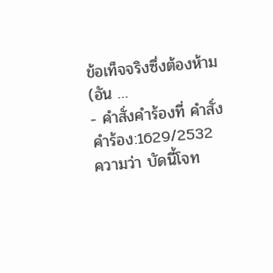ข้อเท็จจริงซึ่งต้องห้าม (อัน …
- คำสั่งคำร้องที่ คำสั่งคำร้อง:1629/2532
ความว่า บัดนี้โจท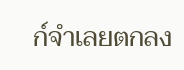ก์จำเลยตกลง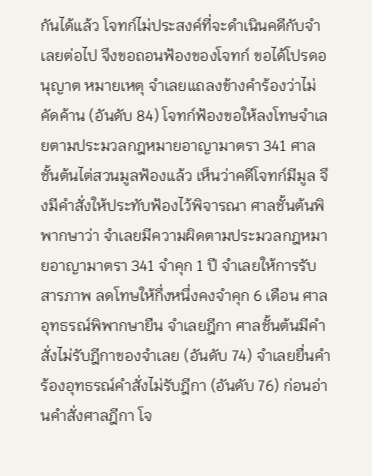กันได้แล้ว โจทก์ไม่ประสงค์ที่จะดำเนินคดีกับจำเลยต่อไป จึงขอถอนฟ้องของโจทก์ ขอได้โปรดอนุญาต หมายเหตุ จำเลยแถลงข้างคำร้องว่าไม่คัดค้าน (อันดับ 84) โจทก์ฟ้องขอให้ลงโทษจำเลยตามประมวลกฎหมายอาญามาตรา 341 ศาลชั้นต้นไต่สวนมูลฟ้องแล้ว เห็นว่าคดีโจทก์มีมูล จึงมีคำสั่งให้ประทับฟ้องไว้พิจารณา ศาลชั้นต้นพิพากษาว่า จำเลยมีความผิดตามประมวลกฎหมายอาญามาตรา 341 จำคุก 1 ปี จำเลยให้การรับสารภาพ ลดโทษให้กึ่งหนึ่งคงจำคุก 6 เดือน ศาลอุทธรณ์พิพากษายืน จำเลยฎีกา ศาลชั้นต้นมีคำสั่งไม่รับฎีกาของจำเลย (อันดับ 74) จำเลยยื่นคำร้องอุทธรณ์คำสั่งไม่รับฎีกา (อันดับ 76) ก่อนอ่านคำสั่งศาลฎีกา โจ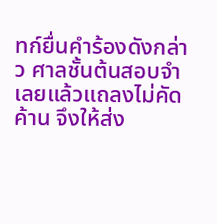ทก์ยื่นคำร้องดังกล่าว ศาลชั้นต้นสอบจำเลยแล้วแถลงไม่คัดค้าน จึงให้ส่ง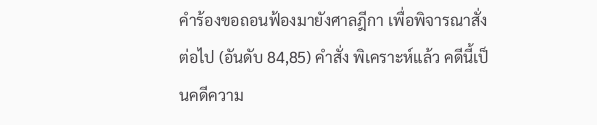คำร้องขอถอนฟ้องมายังศาลฎีกา เพื่อพิจารณาสั่งต่อไป (อันดับ 84,85) คำสั่ง พิเคราะห์แล้ว คดีนี้เป็นคดีความ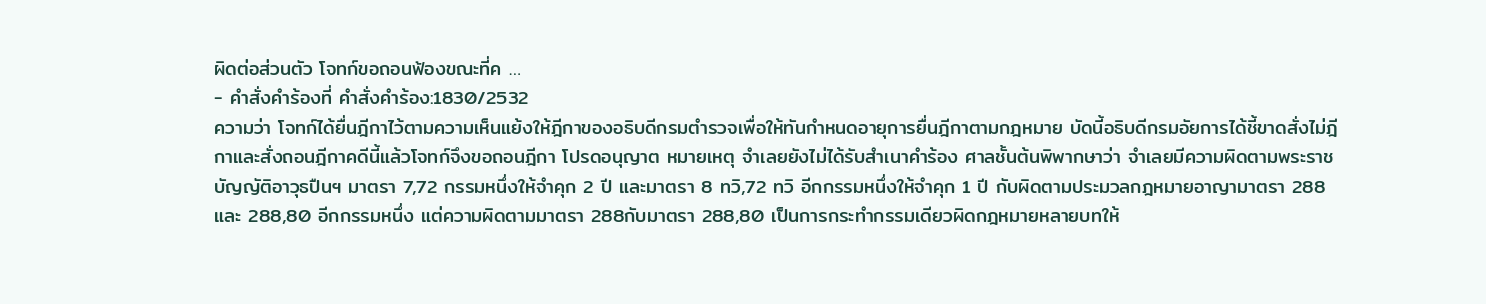ผิดต่อส่วนตัว โจทก์ขอถอนฟ้องขณะที่ค …
- คำสั่งคำร้องที่ คำสั่งคำร้อง:1830/2532
ความว่า โจทก์ได้ยื่นฎีกาไว้ตามความเห็นแย้งให้ฎีกาของอธิบดีกรมตำรวจเพื่อให้ทันกำหนดอายุการยื่นฎีกาตามกฎหมาย บัดนี้อธิบดีกรมอัยการได้ชี้ขาดสั่งไม่ฎีกาและสั่งถอนฎีกาคดีนี้แล้วโจทก์จึงขอถอนฎีกา โปรดอนุญาต หมายเหตุ จำเลยยังไม่ได้รับสำเนาคำร้อง ศาลชั้นต้นพิพากษาว่า จำเลยมีความผิดตามพระราชบัญญัติอาวุธปืนฯ มาตรา 7,72 กรรมหนึ่งให้จำคุก 2 ปี และมาตรา 8 ทวิ,72 ทวิ อีกกรรมหนึ่งให้จำคุก 1 ปี กับผิดตามประมวลกฎหมายอาญามาตรา 288 และ 288,80 อีกกรรมหนึ่ง แต่ความผิดตามมาตรา 288กับมาตรา 288,80 เป็นการกระทำกรรมเดียวผิดกฎหมายหลายบทให้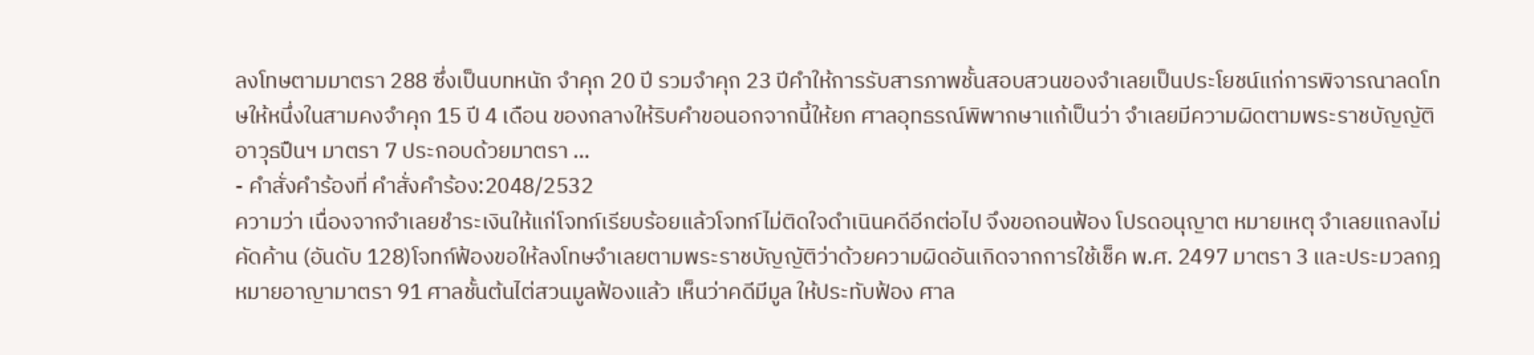ลงโทษตามมาตรา 288 ซึ่งเป็นบทหนัก จำคุก 20 ปี รวมจำคุก 23 ปีคำให้การรับสารภาพชั้นสอบสวนของจำเลยเป็นประโยชน์แก่การพิจารณาลดโทษให้หนึ่งในสามคงจำคุก 15 ปี 4 เดือน ของกลางให้ริบคำขอนอกจากนี้ให้ยก ศาลอุทธรณ์พิพากษาแก้เป็นว่า จำเลยมีความผิดตามพระราชบัญญัติอาวุธปืนฯ มาตรา 7 ประกอบด้วยมาตรา …
- คำสั่งคำร้องที่ คำสั่งคำร้อง:2048/2532
ความว่า เนื่องจากจำเลยชำระเงินให้แก่โจทก์เรียบร้อยแล้วโจทก์ไม่ติดใจดำเนินคดีอีกต่อไป จึงขอถอนฟ้อง โปรดอนุญาต หมายเหตุ จำเลยแถลงไม่คัดค้าน (อันดับ 128)โจทก์ฟ้องขอให้ลงโทษจำเลยตามพระราชบัญญัติว่าด้วยความผิดอันเกิดจากการใช้เช็ค พ.ศ. 2497 มาตรา 3 และประมวลกฎหมายอาญามาตรา 91 ศาลชั้นต้นไต่สวนมูลฟ้องแล้ว เห็นว่าคดีมีมูล ให้ประทับฟ้อง ศาล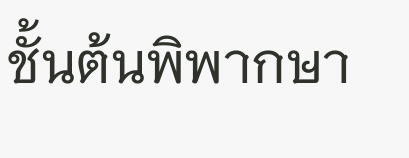ชั้นต้นพิพากษา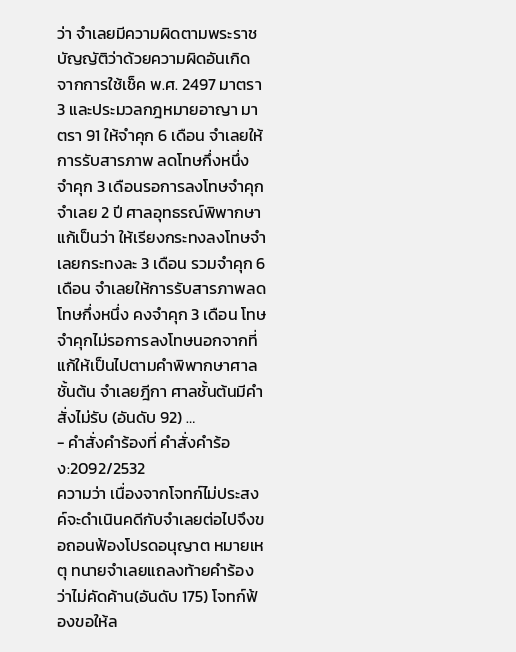ว่า จำเลยมีความผิดตามพระราชบัญญัติว่าด้วยความผิดอันเกิดจากการใช้เช็ค พ.ศ. 2497 มาตรา 3 และประมวลกฎหมายอาญา มาตรา 91 ให้จำคุก 6 เดือน จำเลยให้การรับสารภาพ ลดโทษกึ่งหนึ่ง จำคุก 3 เดือนรอการลงโทษจำคุกจำเลย 2 ปี ศาลอุทธรณ์พิพากษาแก้เป็นว่า ให้เรียงกระทงลงโทษจำเลยกระทงละ 3 เดือน รวมจำคุก 6 เดือน จำเลยให้การรับสารภาพลดโทษกึ่งหนึ่ง คงจำคุก 3 เดือน โทษจำคุกไม่รอการลงโทษนอกจากที่แก้ให้เป็นไปตามคำพิพากษาศาลชั้นต้น จำเลยฎีกา ศาลชั้นต้นมีคำสั่งไม่รับ (อันดับ 92) …
- คำสั่งคำร้องที่ คำสั่งคำร้อง:2092/2532
ความว่า เนื่องจากโจทก์ไม่ประสงค์จะดำเนินคดีกับจำเลยต่อไปจึงขอถอนฟ้องโปรดอนุญาต หมายเหตุ ทนายจำเลยแถลงท้ายคำร้อง ว่าไม่คัดค้าน(อันดับ 175) โจทก์ฟ้องขอให้ล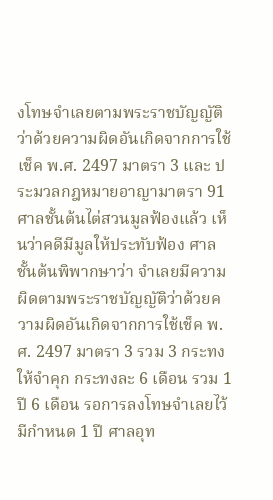งโทษจำเลยตามพระราชบัญญัติว่าด้วยความผิดอันเกิดจากการใช้เช็ค พ.ศ. 2497 มาตรา 3 และ ประมวลกฎหมายอาญามาตรา 91 ศาลชั้นต้นไต่สวนมูลฟ้องแล้ว เห็นว่าคดีมีมูลให้ประทับฟ้อง ศาลชั้นต้นพิพากษาว่า จำเลยมีความผิดตามพระราชบัญญัติว่าด้วยความผิดอันเกิดจากการใช้เช็ค พ.ศ. 2497 มาตรา 3 รวม 3 กระทงให้จำคุก กระทงละ 6 เดือน รวม 1 ปี 6 เดือน รอการลงโทษจำเลยไว้มีกำหนด 1 ปี ศาลอุท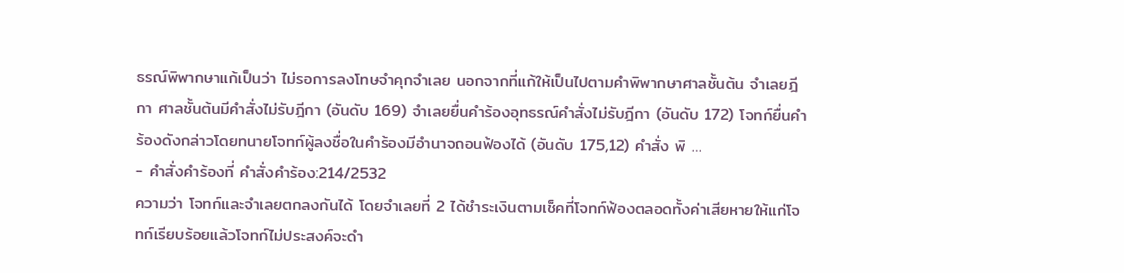ธรณ์พิพากษาแก้เป็นว่า ไม่รอการลงโทษจำคุกจำเลย นอกจากที่แก้ให้เป็นไปตามคำพิพากษาศาลชั้นต้น จำเลยฎีกา ศาลชั้นต้นมีคำสั่งไม่รับฎีกา (อันดับ 169) จำเลยยื่นคำร้องอุทธรณ์คำสั่งไม่รับฎีกา (อันดับ 172) โจทก์ยื่นคำร้องดังกล่าวโดยทนายโจทก์ผู้ลงชื่อในคำร้องมีอำนาจถอนฟ้องได้ (อันดับ 175,12) คำสั่ง พิ …
- คำสั่งคำร้องที่ คำสั่งคำร้อง:214/2532
ความว่า โจทก์และจำเลยตกลงกันได้ โดยจำเลยที่ 2 ได้ชำระเงินตามเช็คที่โจทก์ฟ้องตลอดทั้งค่าเสียหายให้แก่โจทก์เรียบร้อยแล้วโจทก์ไม่ประสงค์จะดำ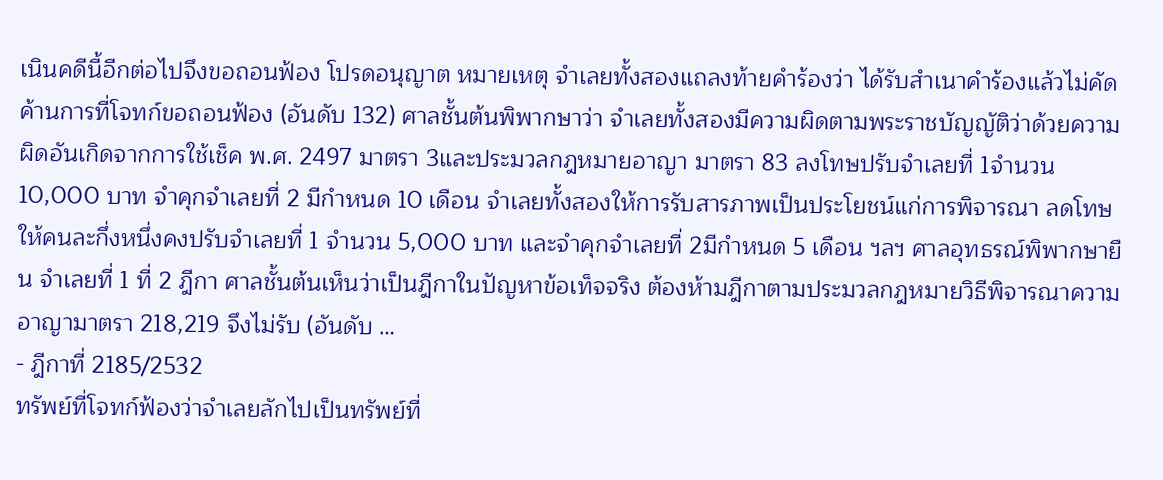เนินคดีนี้อีกต่อไปจึงขอถอนฟ้อง โปรดอนุญาต หมายเหตุ จำเลยทั้งสองแถลงท้ายคำร้องว่า ได้รับสำเนาคำร้องแล้วไม่คัดค้านการที่โจทก์ขอถอนฟ้อง (อันดับ 132) ศาลชั้นต้นพิพากษาว่า จำเลยทั้งสองมีความผิดตามพระราชบัญญัติว่าด้วยความผิดอันเกิดจากการใช้เช็ค พ.ศ. 2497 มาตรา 3และประมวลกฎหมายอาญา มาตรา 83 ลงโทษปรับจำเลยที่ 1จำนวน 10,000 บาท จำคุกจำเลยที่ 2 มีกำหนด 10 เดือน จำเลยทั้งสองให้การรับสารภาพเป็นประโยชน์แก่การพิจารณา ลดโทษให้คนละกึ่งหนึ่งคงปรับจำเลยที่ 1 จำนวน 5,000 บาท และจำคุกจำเลยที่ 2มีกำหนด 5 เดือน ฯลฯ ศาลอุทธรณ์พิพากษายืน จำเลยที่ 1 ที่ 2 ฎีกา ศาลชั้นต้นเห็นว่าเป็นฎีกาในปัญหาข้อเท็จจริง ต้องห้ามฎีกาตามประมวลกฎหมายวิธีพิจารณาความอาญามาตรา 218,219 จึงไม่รับ (อันดับ …
- ฎีกาที่ 2185/2532
ทรัพย์ที่โจทก์ฟ้องว่าจำเลยลักไปเป็นทรัพย์ที่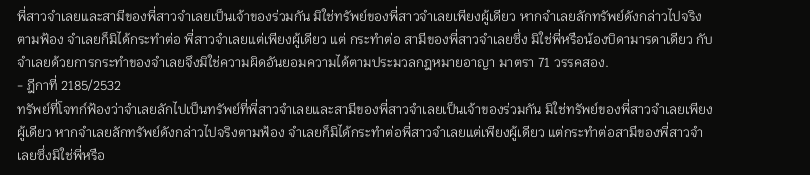พี่สาวจำเลยและสามีของพี่สาวจำเลยเป็นเจ้าของร่วมกัน มิใช่ทรัพย์ของพี่สาวจำเลยเพียงผู้เดียว หากจำเลยลักทรัพย์ดังกล่าวไปจริงตามฟ้อง จำเลยก็มิได้กระทำต่อ พี่สาวจำเลยแต่เพียงผู้เดียว แต่ กระทำต่อ สามีของพี่สาวจำเลยซึ่ง มิใช่พี่หรือน้องบิดามารดาเดียว กับจำเลยด้วยการกระทำของจำเลยจึงมิใช่ความผิดอันยอมความได้ตามประมวลกฎหมายอาญา มาตรา 71 วรรคสอง.
- ฎีกาที่ 2185/2532
ทรัพย์ที่โจทก์ฟ้องว่าจำเลยลักไปเป็นทรัพย์ที่พี่สาวจำเลยและสามีของพี่สาวจำเลยเป็นเจ้าของร่วมกัน มิใช่ทรัพย์ของพี่สาวจำเลยเพียงผู้เดียว หากจำเลยลักทรัพย์ดังกล่าวไปจริงตามฟ้อง จำเลยก็มิได้กระทำต่อพี่สาวจำเลยแต่เพียงผู้เดียว แต่กระทำต่อสามีของพี่สาวจำเลยซึ่งมิใช่พี่หรือ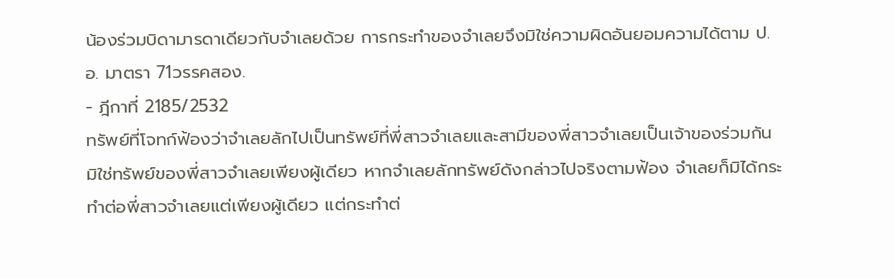น้องร่วมบิดามารดาเดียวกับจำเลยด้วย การกระทำของจำเลยจึงมิใช่ความผิดอันยอมความได้ตาม ป.อ. มาตรา 71วรรคสอง.
- ฎีกาที่ 2185/2532
ทรัพย์ที่โจทก์ฟ้องว่าจำเลยลักไปเป็นทรัพย์ที่พี่สาวจำเลยและสามีของพี่สาวจำเลยเป็นเจ้าของร่วมกัน มิใช่ทรัพย์ของพี่สาวจำเลยเพียงผู้เดียว หากจำเลยลักทรัพย์ดังกล่าวไปจริงตามฟ้อง จำเลยก็มิได้กระทำต่อพี่สาวจำเลยแต่เพียงผู้เดียว แต่กระทำต่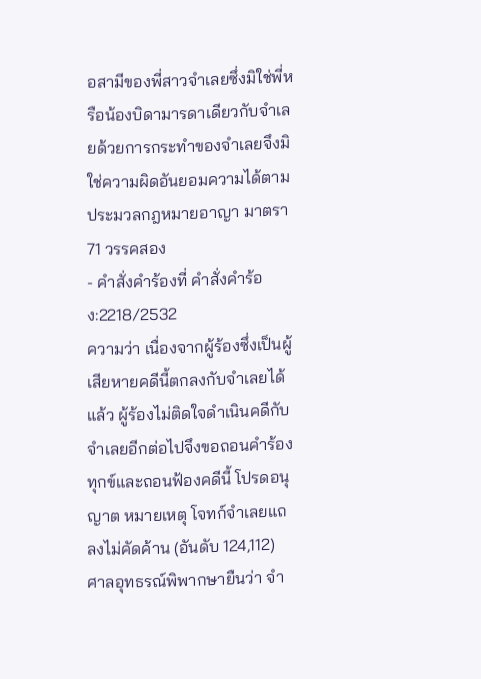อสามีของพี่สาวจำเลยซึ่งมิใช่พี่หรือน้องบิดามารดาเดียวกับจำเลยด้วยการกระทำของจำเลยจึงมิใช่ความผิดอันยอมความได้ตามประมวลกฎหมายอาญา มาตรา 71 วรรคสอง
- คำสั่งคำร้องที่ คำสั่งคำร้อง:2218/2532
ความว่า เนื่องจากผู้ร้องซึ่งเป็นผู้เสียหายคดีนี้ตกลงกับจำเลยได้แล้ว ผู้ร้องไม่ติดใจดำเนินคดีกับจำเลยอีกต่อไปจึงขอถอนคำร้องทุกข์และถอนฟ้องคดีนี้ โปรดอนุญาต หมายเหตุ โจทก์จำเลยแถลงไม่คัดค้าน (อันดับ 124,112) ศาลอุทธรณ์พิพากษายืนว่า จำ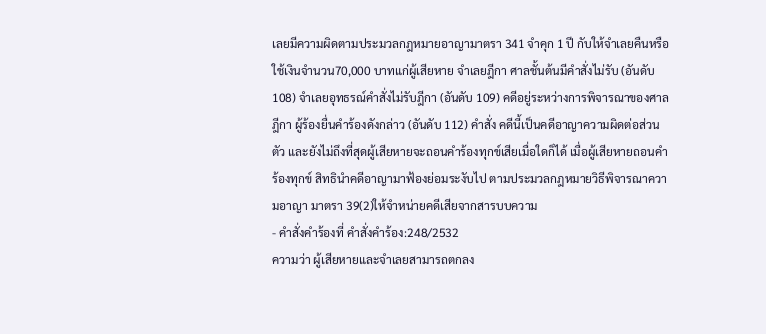เลยมีความผิดตามประมวลกฎหมายอาญามาตรา 341 จำคุก 1 ปี กับให้จำเลยคืนหรือใช้เงินจำนวน70,000 บาทแก่ผู้เสียหาย จำเลยฎีกา ศาลชั้นต้นมีคำสั่งไม่รับ (อันดับ 108) จำเลยอุทธรณ์คำสั่งไม่รับฎีกา (อันดับ 109) คดีอยู่ระหว่างการพิจารณาของศาลฎีกา ผู้ร้องยื่นคำร้องดังกล่าว (อันดับ 112) คำสั่ง คดีนี้เป็นคดีอาญาความผิดต่อส่วนตัว และยังไม่ถึงที่สุดผู้เสียหายจะถอนคำร้องทุกข์เสียเมื่อใดก็ได้ เมื่อผู้เสียหายถอนคำร้องทุกข์ สิทธินำคดีอาญามาฟ้องย่อมระงับไป ตามประมวลกฎหมายวิธีพิจารณาความอาญา มาตรา 39(2)ให้จำหน่ายคดีเสียจากสารบบความ
- คำสั่งคำร้องที่ คำสั่งคำร้อง:248/2532
ความว่า ผู้เสียหายและจำเลยสามารถตกลง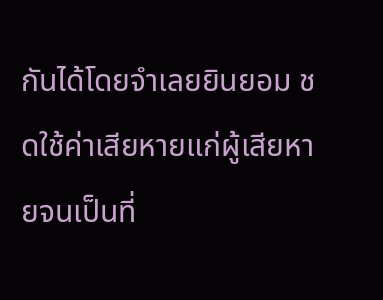กันได้โดยจำเลยยินยอม ชดใช้ค่าเสียหายแก่ผู้เสียหายจนเป็นที่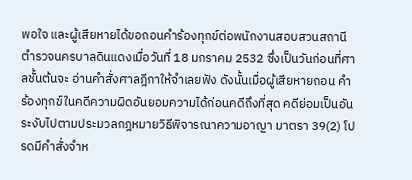พอใจ และผู้เสียหายได้ขอถอนคำร้องทุกข์ต่อพนักงานสอบสวนสถานีตำรวจนครบาลดินแดงเมื่อวันที่ 18 มกราคม 2532 ซึ่งเป็นวันก่อนที่ศาลชั้นต้นจะ อ่านคำสั่งศาลฎีกาให้จำเลยฟัง ดังนั้นเมื่อผู้เสียหายถอน คำร้องทุกข์ในคดีความผิดอันยอมความได้ก่อนคดีถึงที่สุด คดีย่อมเป็นอันระงับไปตามประมวลกฎหมายวิธีพิจารณาความอาญา มาตรา 39(2) โปรดมีคำสั่งจำห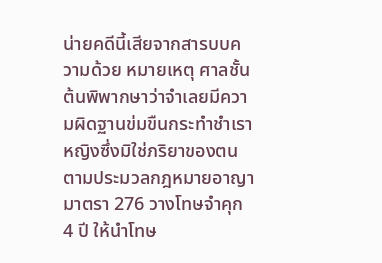น่ายคดีนี้เสียจากสารบบความด้วย หมายเหตุ ศาลชั้นต้นพิพากษาว่าจำเลยมีความผิดฐานข่มขืนกระทำชำเราหญิงซึ่งมิใช่ภริยาของตน ตามประมวลกฎหมายอาญา มาตรา 276 วางโทษจำคุก 4 ปี ให้นำโทษ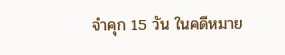จำคุก 15 วัน ในคดีหมาย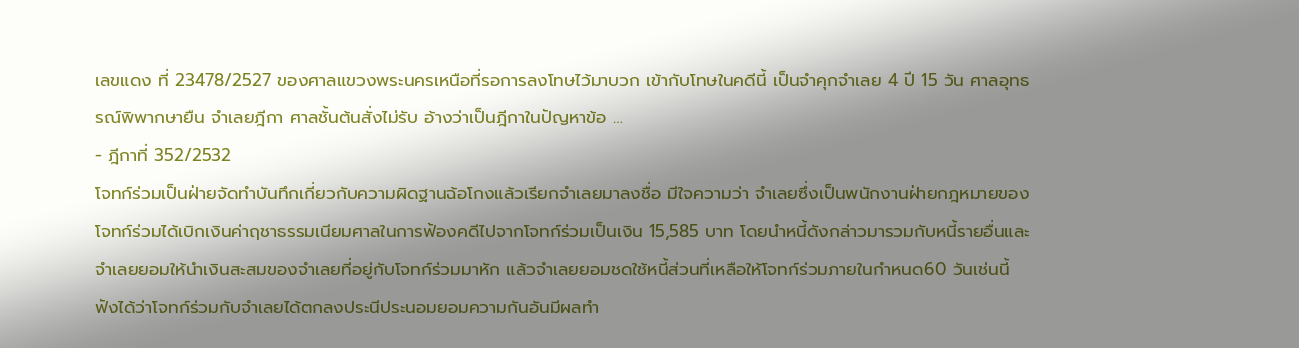เลขแดง ที่ 23478/2527 ของศาลแขวงพระนครเหนือที่รอการลงโทษไว้มาบวก เข้ากับโทษในคดีนี้ เป็นจำคุกจำเลย 4 ปี 15 วัน ศาลอุทธรณ์พิพากษายืน จำเลยฎีกา ศาลชั้นต้นสั่งไม่รับ อ้างว่าเป็นฎีกาในปัญหาข้อ …
- ฎีกาที่ 352/2532
โจทก์ร่วมเป็นฝ่ายจัดทำบันทึกเกี่ยวกับความผิดฐานฉ้อโกงแล้วเรียกจำเลยมาลงชื่อ มีใจความว่า จำเลยซึ่งเป็นพนักงานฝ่ายกฎหมายของโจทก์ร่วมได้เบิกเงินค่าฤชาธรรมเนียมศาลในการฟ้องคดีไปจากโจทก์ร่วมเป็นเงิน 15,585 บาท โดยนำหนี้ดังกล่าวมารวมกับหนี้รายอื่นและจำเลยยอมให้นำเงินสะสมของจำเลยที่อยู่กับโจทก์ร่วมมาหัก แล้วจำเลยยอมชดใช้หนี้ส่วนที่เหลือให้โจทก์ร่วมภายในกำหนด60 วันเช่นนี้ ฟังได้ว่าโจทก์ร่วมกับจำเลยได้ตกลงประนีประนอมยอมความกันอันมีผลทำ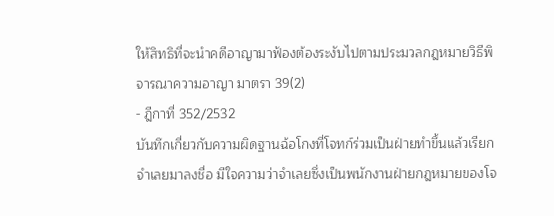ให้สิทธิที่จะนำคดีอาญามาฟ้องต้องระงับไปตามประมวลกฎหมายวิธีพิจารณาความอาญา มาตรา 39(2)
- ฎีกาที่ 352/2532
บันทึกเกี่ยวกับความผิดฐานฉ้อโกงที่โจทก์ร่วมเป็นฝ่ายทำขึ้นแล้วเรียกจำเลยมาลงชื่อ มีใจความว่าจำเลยซึ่งเป็นพนักงานฝ่ายกฎหมายของโจ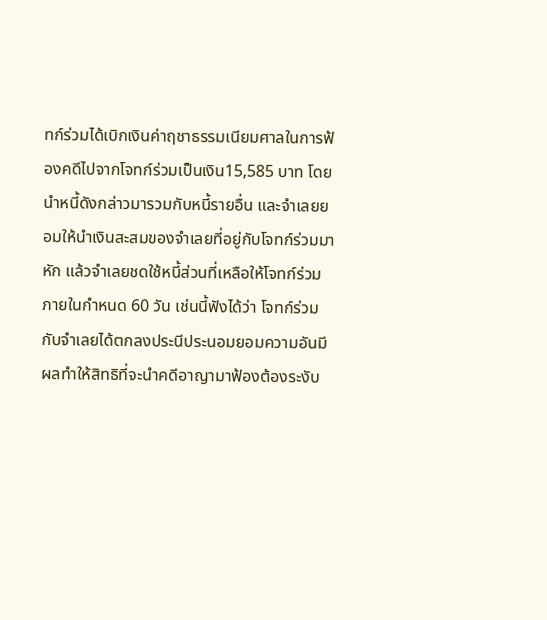ทก์ร่วมได้เบิกเงินค่าฤชาธรรมเนียมศาลในการฟ้องคดีไปจากโจทก์ร่วมเป็นเงิน15,585 บาท โดยนำหนี้ดังกล่าวมารวมกับหนี้รายอื่น และจำเลยยอมให้นำเงินสะสมของจำเลยที่อยู่กับโจทก์ร่วมมาหัก แล้วจำเลยชดใช้หนี้ส่วนที่เหลือให้โจทก์ร่วมภายในกำหนด 60 วัน เช่นนี้ฟังได้ว่า โจทก์ร่วมกับจำเลยได้ตกลงประนีประนอมยอมความอันมีผลทำให้สิทธิที่จะนำคดีอาญามาฟ้องต้องระงับ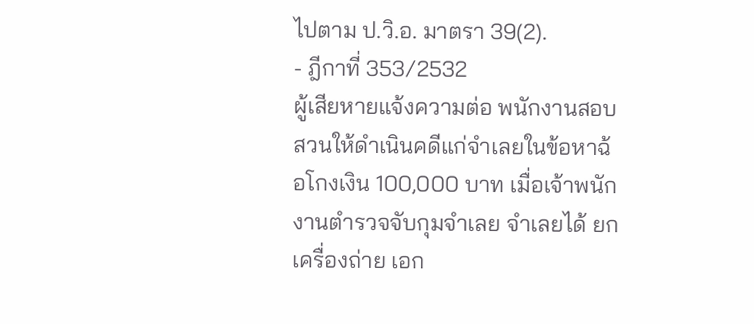ไปตาม ป.วิ.อ. มาตรา 39(2).
- ฎีกาที่ 353/2532
ผู้เสียหายแจ้งความต่อ พนักงานสอบสวนให้ดำเนินคดีแก่จำเลยในข้อหาฉ้อโกงเงิน 100,000 บาท เมื่อเจ้าพนักงานตำรวจจับกุมจำเลย จำเลยได้ ยกเครื่องถ่าย เอก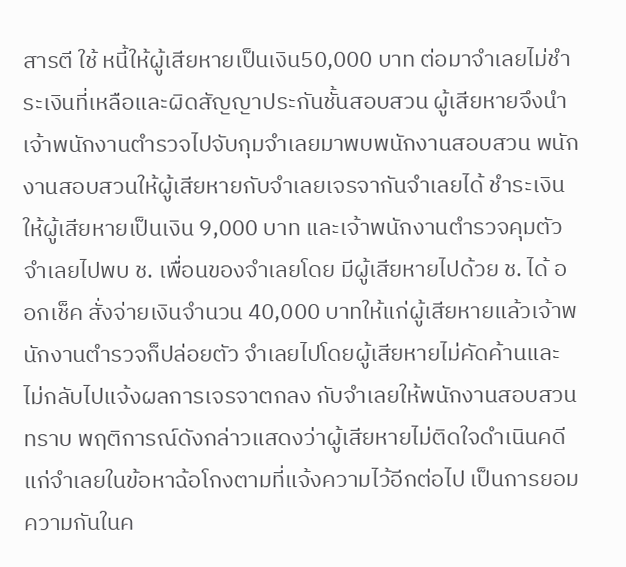สารตี ใช้ หนี้ให้ผู้เสียหายเป็นเงิน50,000 บาท ต่อมาจำเลยไม่ชำระเงินที่เหลือและผิดสัญญาประกันชั้นสอบสวน ผู้เสียหายจึงนำเจ้าพนักงานตำรวจไปจับกุมจำเลยมาพบพนักงานสอบสวน พนักงานสอบสวนให้ผู้เสียหายกับจำเลยเจรจากันจำเลยได้ ชำระเงินให้ผู้เสียหายเป็นเงิน 9,000 บาท และเจ้าพนักงานตำรวจคุมตัวจำเลยไปพบ ช. เพื่อนของจำเลยโดย มีผู้เสียหายไปด้วย ช. ได้ ออกเช็ค สั่งจ่ายเงินจำนวน 40,000 บาทให้แก่ผู้เสียหายแล้วเจ้าพนักงานตำรวจก็ปล่อยตัว จำเลยไปโดยผู้เสียหายไม่คัดค้านและไม่กลับไปแจ้งผลการเจรจาตกลง กับจำเลยให้พนักงานสอบสวนทราบ พฤติการณ์ดังกล่าวแสดงว่าผู้เสียหายไม่ติดใจดำเนินคดีแก่จำเลยในข้อหาฉ้อโกงตามที่แจ้งความไว้อีกต่อไป เป็นการยอมความกันในค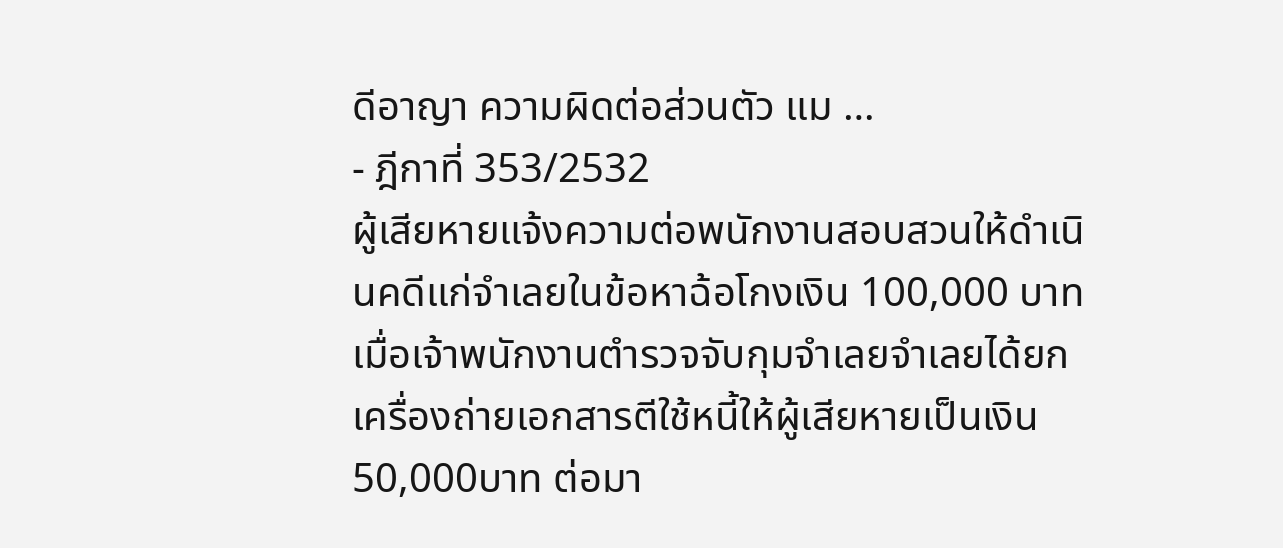ดีอาญา ความผิดต่อส่วนตัว แม …
- ฎีกาที่ 353/2532
ผู้เสียหายแจ้งความต่อพนักงานสอบสวนให้ดำเนินคดีแก่จำเลยในข้อหาฉ้อโกงเงิน 100,000 บาท เมื่อเจ้าพนักงานตำรวจจับกุมจำเลยจำเลยได้ยกเครื่องถ่ายเอกสารตีใช้หนี้ให้ผู้เสียหายเป็นเงิน 50,000บาท ต่อมา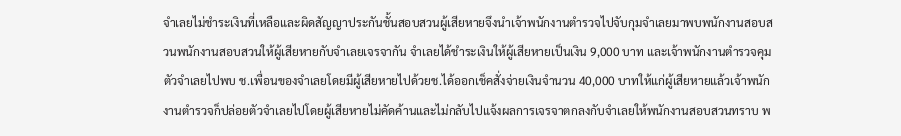จำเลยไม่ชำระเงินที่เหลือและผิดสัญญาประกันชั้นสอบสวนผู้เสียหายจึงนำเจ้าพนักงานตำรวจไปจับกุมจำเลยมาพบพนักงานสอบสวนพนักงานสอบสวนให้ผู้เสียหายกับจำเลยเจรจากัน จำเลยได้ชำระเงินให้ผู้เสียหายเป็นเงิน 9,000 บาท และเจ้าพนักงานตำรวจคุมตัวจำเลยไปพบ ช.เพื่อนของจำเลยโดยมีผู้เสียหายไปด้วยช.ได้ออกเช็คสั่งจ่ายเงินจำนวน 40,000 บาทให้แก่ผู้เสียหายแล้วเจ้าพนักงานตำรวจก็ปล่อยตัวจำเลยไปโดยผู้เสียหายไม่คัดค้านและไม่กลับไปแจ้งผลการเจรจาตกลงกับจำเลยให้พนักงานสอบสวนทราบ พ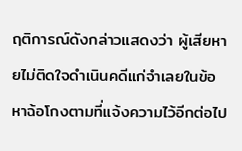ฤติการณ์ดังกล่าวแสดงว่า ผู้เสียหายไม่ติดใจดำเนินคดีแก่จำเลยในข้อหาฉ้อโกงตามที่แจ้งความไว้อีกต่อไป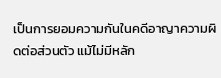เป็นการยอมความกันในคดีอาญาความผิดต่อส่วนตัว แม้ไม่มีหลัก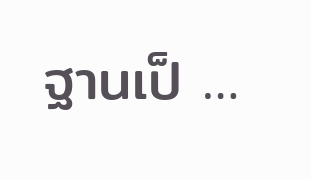ฐานเป็ …